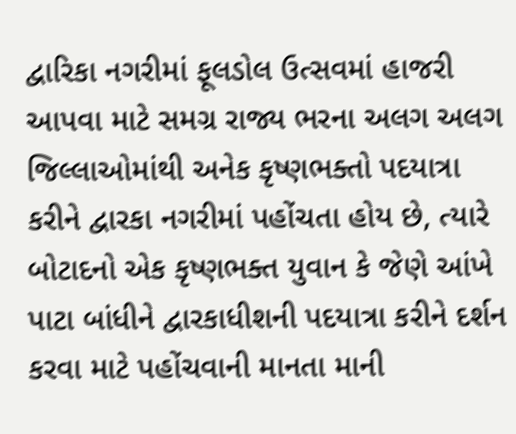દ્વારિકા નગરીમાં ફૂલડોલ ઉત્સવમાં હાજરી આપવા માટે સમગ્ર રાજ્ય ભરના અલગ અલગ જિલ્લાઓમાંથી અનેક કૃષ્ણભક્તો પદયાત્રા કરીને દ્વારકા નગરીમાં પહોંચતા હોય છે, ત્યારે બોટાદનો એક કૃષ્ણભક્ત યુવાન કે જેણે આંખે પાટા બાંધીને દ્વારકાધીશની પદયાત્રા કરીને દર્શન કરવા માટે પહોંચવાની માનતા માની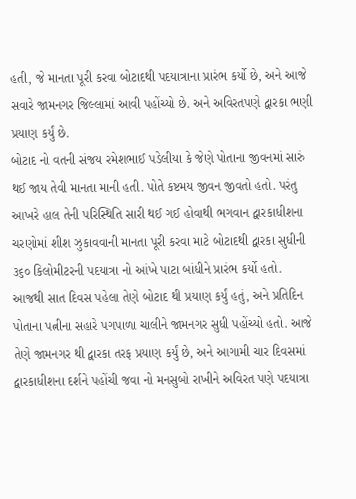હતી, જે માનતા પૂરી કરવા બોટાદથી પદયાત્રાના પ્રારંભ કર્યો છે, અને આજે સવારે જામનગર જિલ્લામાં આવી પહોંચ્યો છે. અને અવિરતપણે દ્વારકા ભણી પ્રયાણ કર્યું છે.
બોટાદ નો વતની સંજય રમેશભાઈ પડેલીયા કે જેણે પોતાના જીવનમાં સારું થઈ જાય તેવી માનતા માની હતી. પોતે કષ્ટમય જીવન જીવતો હતો. પરંતુ આખરે હાલ તેની પરિસ્થિતિ સારી થઈ ગઈ હોવાથી ભગવાન દ્વારકાધીશના ચરણોમાં શીશ ઝુકાવવાની માનતા પૂરી કરવા માટે બોટાદથી દ્વારકા સુધીની ૩૬૦ કિલોમીટરની પદયાત્રા નો આંખે પાટા બાંધીને પ્રારંભ કર્યો હતો.
આજથી સાત દિવસ પહેલા તેણે બોટાદ થી પ્રયાણ કર્યું હતું, અને પ્રતિદિન પોતાના પત્નીના સહારે પગપાળા ચાલીને જામનગર સુધી પહોંચ્યો હતો. આજે તેણે જામનગર થી દ્વારકા તરફ પ્રયાણ કર્યું છે, અને આગામી ચાર દિવસમાં દ્વારકાધીશના દર્શને પહોંચી જવા નો મનસુબો રાખીને અવિરત પણે પદયાત્રા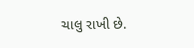ચાલુ રાખી છે.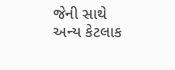જેની સાથે અન્ય કેટલાક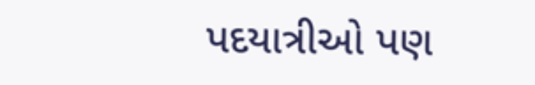પદયાત્રીઓ પણ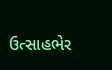ઉત્સાહભેર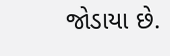જોડાયા છે.